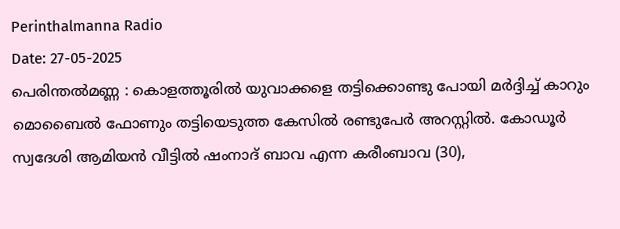Perinthalmanna Radio
Date: 27-05-2025
പെരിന്തൽമണ്ണ : കൊളത്തൂരിൽ യുവാക്കളെ തട്ടിക്കൊണ്ടു പോയി മർദ്ദിച്ച് കാറും മൊബൈൽ ഫോണും തട്ടിയെടുത്ത കേസിൽ രണ്ടുപേർ അറസ്റ്റിൽ. കോഡൂർ സ്വദേശി ആമിയൻ വീട്ടിൽ ഷംനാദ് ബാവ എന്ന കരീംബാവ (30),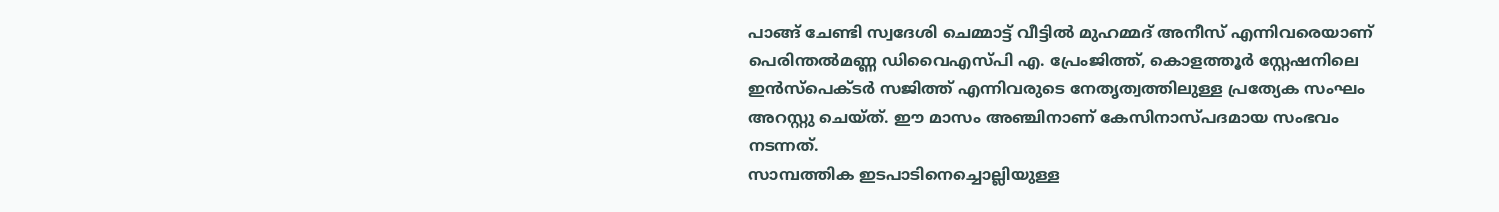പാങ്ങ് ചേണ്ടി സ്വദേശി ചെമ്മാട്ട് വീട്ടിൽ മുഹമ്മദ് അനീസ് എന്നിവരെയാണ് പെരിന്തൽമണ്ണ ഡിവൈഎസ്പി എ. പ്രേംജിത്ത്, കൊളത്തൂർ സ്റ്റേഷനിലെ ഇൻസ്പെക്ടർ സജിത്ത് എന്നിവരുടെ നേതൃത്വത്തിലുള്ള പ്രത്യേക സംഘം അറസ്റ്റു ചെയ്ത്. ഈ മാസം അഞ്ചിനാണ് കേസിനാസ്പദമായ സംഭവം നടന്നത്.
സാമ്പത്തിക ഇടപാടിനെച്ചൊല്ലിയുള്ള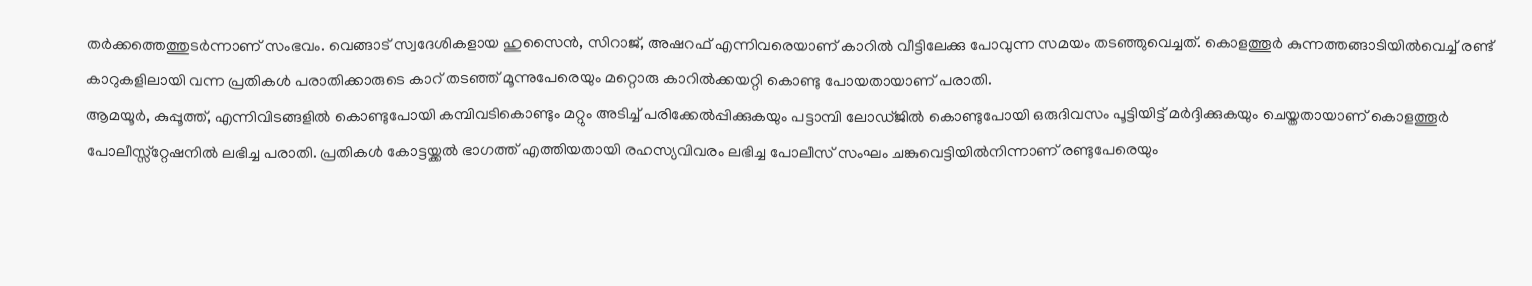തർക്കത്തെത്തുടർന്നാണ് സംഭവം. വെങ്ങാട് സ്വദേശികളായ ഹുസൈൻ, സിറാജ്, അഷറഫ് എന്നിവരെയാണ് കാറിൽ വീട്ടിലേക്കു പോവുന്ന സമയം തടഞ്ഞുവെച്ചത്. കൊളത്തൂർ കുന്നത്തങ്ങാടിയിൽവെച്ച് രണ്ട് കാറുകളിലായി വന്ന പ്രതികൾ പരാതിക്കാരുടെ കാറ് തടഞ്ഞ് മൂന്നുപേരെയും മറ്റൊരു കാറിൽക്കയറ്റി കൊണ്ടു പോയതായാണ് പരാതി.
ആമയൂർ, കുപ്പൂത്ത്, എന്നിവിടങ്ങളിൽ കൊണ്ടുപോയി കമ്പിവടികൊണ്ടും മറ്റും അടിച്ച് പരിക്കേൽപ്പിക്കുകയും പട്ടാമ്പി ലോഡ്ജിൽ കൊണ്ടുപോയി ഒരുദിവസം പൂട്ടിയിട്ട് മർദ്ദിക്കുകയും ചെയ്തതായാണ് കൊളത്തൂർ പോലീസ്സ്റ്റേഷനിൽ ലഭിച്ച പരാതി. പ്രതികൾ കോട്ടയ്ക്കൽ ഭാഗത്ത് എത്തിയതായി രഹസ്യവിവരം ലഭിച്ച പോലീസ് സംഘം ചങ്കുവെട്ടിയിൽനിന്നാണ് രണ്ടുപേരെയും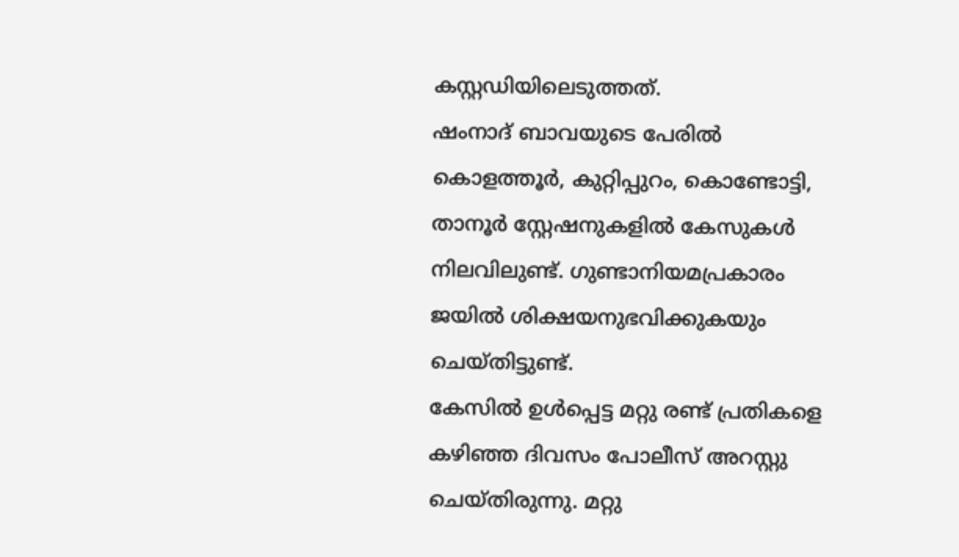കസ്റ്റഡിയിലെടുത്തത്.
ഷംനാദ് ബാവയുടെ പേരിൽ കൊളത്തൂർ, കുറ്റിപ്പുറം, കൊണ്ടോട്ടി, താനൂർ സ്റ്റേഷനുകളിൽ കേസുകൾ നിലവിലുണ്ട്. ഗുണ്ടാനിയമപ്രകാരം ജയിൽ ശിക്ഷയനുഭവിക്കുകയും ചെയ്തിട്ടുണ്ട്.
കേസിൽ ഉൾപ്പെട്ട മറ്റു രണ്ട് പ്രതികളെ കഴിഞ്ഞ ദിവസം പോലീസ് അറസ്റ്റു ചെയ്തിരുന്നു. മറ്റു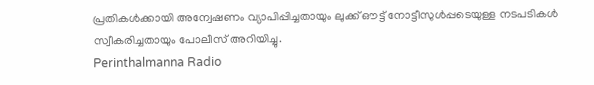പ്രതികൾക്കായി അന്വേഷണം വ്യാപിപ്പിച്ചതായും ലുക്ക് ഔട്ട് നോട്ടീസുൾപ്പടെയുള്ള നടപടികൾ സ്വീകരിച്ചതായും പോലീസ് അറിയിച്ചു.
Perinthalmanna Radio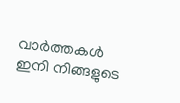വാർത്തകൾ ഇനി നിങ്ങളുടെ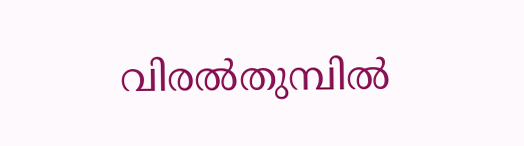വിരൽതുമ്പിൽ